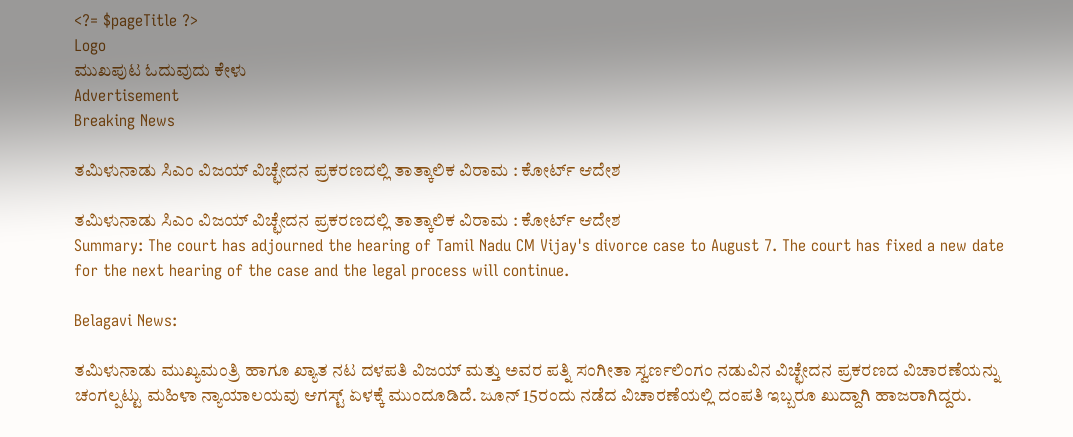<?= $pageTitle ?>
Logo
ಮುಖಪುಟ ಓದುವುದು ಕೇಳು
Advertisement
Breaking News

ತಮಿಳುನಾಡು ಸಿಎಂ ವಿಜಯ್ ವಿಚ್ಛೇದನ ಪ್ರಕರಣದಲ್ಲಿ ತಾತ್ಕಾಲಿಕ ವಿರಾಮ : ಕೋರ್ಟ್ ಆದೇಶ

ತಮಿಳುನಾಡು ಸಿಎಂ ವಿಜಯ್ ವಿಚ್ಛೇದನ ಪ್ರಕರಣದಲ್ಲಿ ತಾತ್ಕಾಲಿಕ ವಿರಾಮ : ಕೋರ್ಟ್ ಆದೇಶ
Summary: The court has adjourned the hearing of Tamil Nadu CM Vijay's divorce case to August 7. The court has fixed a new date for the next hearing of the case and the legal process will continue.

Belagavi News:

ತಮಿಳುನಾಡು ಮುಖ್ಯಮಂತ್ರಿ ಹಾಗೂ ಖ್ಯಾತ ನಟ ದಳಪತಿ ವಿಜಯ್ ಮತ್ತು ಅವರ ಪತ್ನಿ ಸಂಗೀತಾ ಸ್ವರ್ಣಲಿಂಗಂ ನಡುವಿನ ವಿಚ್ಛೇದನ ಪ್ರಕರಣದ ವಿಚಾರಣೆಯನ್ನು ಚಂಗಲ್ಪಟ್ಟು ಮಹಿಳಾ ನ್ಯಾಯಾಲಯವು ಆಗಸ್ಟ್ ಏಳಕ್ಕೆ ಮುಂದೂಡಿದೆ. ಜೂನ್ 15ರಂದು ನಡೆದ ವಿಚಾರಣೆಯಲ್ಲಿ ದಂಪತಿ ಇಬ್ಬರೂ ಖುದ್ದಾಗಿ ಹಾಜರಾಗಿದ್ದರು.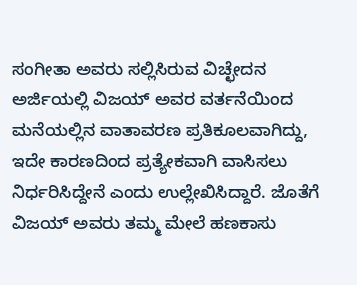ಸಂಗೀತಾ ಅವರು ಸಲ್ಲಿಸಿರುವ ವಿಚ್ಛೇದನ ಅರ್ಜಿಯಲ್ಲಿ ವಿಜಯ್ ಅವರ ವರ್ತನೆಯಿಂದ ಮನೆಯಲ್ಲಿನ ವಾತಾವರಣ ಪ್ರತಿಕೂಲವಾಗಿದ್ದು, ಇದೇ ಕಾರಣದಿಂದ ಪ್ರತ್ಯೇಕವಾಗಿ ವಾಸಿಸಲು ನಿರ್ಧರಿಸಿದ್ದೇನೆ ಎಂದು ಉಲ್ಲೇಖಿಸಿದ್ದಾರೆ. ಜೊತೆಗೆ ವಿಜಯ್ ಅವರು ತಮ್ಮ ಮೇಲೆ ಹಣಕಾಸು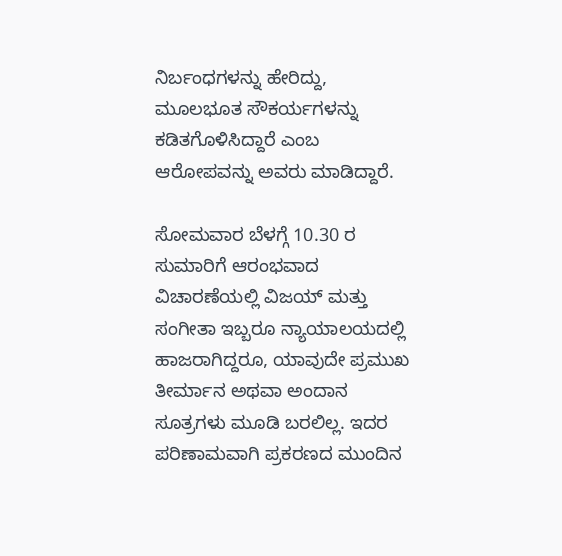ನಿರ್ಬಂಧಗಳನ್ನು ಹೇರಿದ್ದು, ಮೂಲಭೂತ ಸೌಕರ್ಯಗಳನ್ನು ಕಡಿತಗೊಳಿಸಿದ್ದಾರೆ ಎಂಬ ಆರೋಪವನ್ನು ಅವರು ಮಾಡಿದ್ದಾರೆ.

ಸೋಮವಾರ ಬೆಳಗ್ಗೆ 10.30 ರ ಸುಮಾರಿಗೆ ಆರಂಭವಾದ ವಿಚಾರಣೆಯಲ್ಲಿ ವಿಜಯ್ ಮತ್ತು ಸಂಗೀತಾ ಇಬ್ಬರೂ ನ್ಯಾಯಾಲಯದಲ್ಲಿ ಹಾಜರಾಗಿದ್ದರೂ, ಯಾವುದೇ ಪ್ರಮುಖ ತೀರ್ಮಾನ ಅಥವಾ ಅಂದಾನ ಸೂತ್ರಗಳು ಮೂಡಿ ಬರಲಿಲ್ಲ. ಇದರ ಪರಿಣಾಮವಾಗಿ ಪ್ರಕರಣದ ಮುಂದಿನ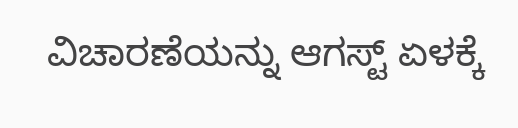ವಿಚಾರಣೆಯನ್ನು ಆಗಸ್ಟ್ ಏಳಕ್ಕೆ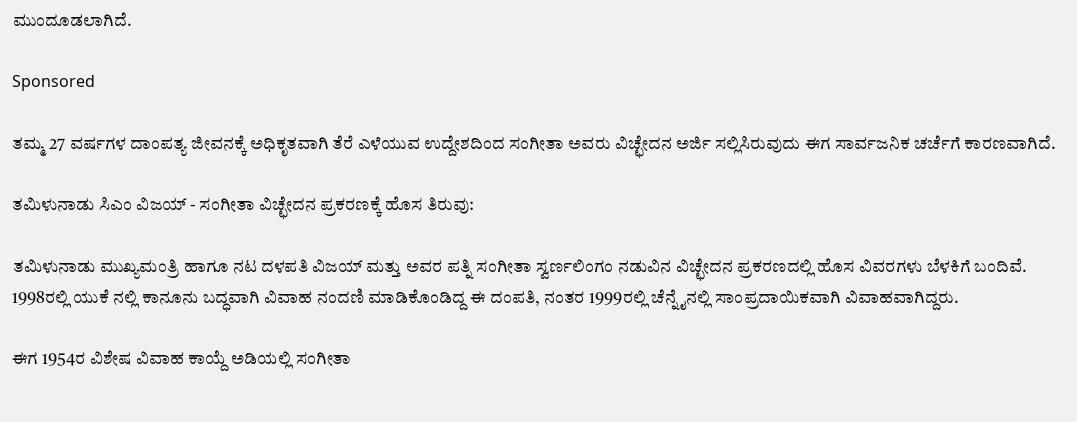ಮುಂದೂಡಲಾಗಿದೆ.

Sponsored

ತಮ್ಮ 27 ವರ್ಷಗಳ ದಾಂಪತ್ಯ ಜೀವನಕ್ಕೆ ಅಧಿಕೃತವಾಗಿ ತೆರೆ ಎಳೆಯುವ ಉದ್ದೇಶದಿಂದ ಸಂಗೀತಾ ಅವರು ವಿಚ್ಛೇದನ ಅರ್ಜಿ ಸಲ್ಲಿಸಿರುವುದು ಈಗ ಸಾರ್ವಜನಿಕ ಚರ್ಚೆಗೆ ಕಾರಣವಾಗಿದೆ.

ತಮಿಳುನಾಡು ಸಿಎಂ ವಿಜಯ್ - ಸಂಗೀತಾ ವಿಚ್ಛೇದನ ಪ್ರಕರಣಕ್ಕೆ ಹೊಸ ತಿರುವು:

ತಮಿಳುನಾಡು ಮುಖ್ಯಮಂತ್ರಿ ಹಾಗೂ ನಟ ದಳಪತಿ ವಿಜಯ್ ಮತ್ತು ಅವರ ಪತ್ನಿ ಸಂಗೀತಾ ಸ್ವರ್ಣಲಿಂಗಂ ನಡುವಿನ ವಿಚ್ಛೇದನ ಪ್ರಕರಣದಲ್ಲಿ ಹೊಸ ವಿವರಗಳು ಬೆಳಕಿಗೆ ಬಂದಿವೆ. 1998ರಲ್ಲಿ ಯುಕೆ ನಲ್ಲಿ ಕಾನೂನು ಬದ್ಧವಾಗಿ ವಿವಾಹ ನಂದಣಿ ಮಾಡಿಕೊಂಡಿದ್ದ ಈ ದಂಪತಿ, ನಂತರ 1999ರಲ್ಲಿ ಚೆನ್ನೈನಲ್ಲಿ ಸಾಂಪ್ರದಾಯಿಕವಾಗಿ ವಿವಾಹವಾಗಿದ್ದರು.

ಈಗ 1954ರ ವಿಶೇಷ ವಿವಾಹ ಕಾಯ್ದೆ ಅಡಿಯಲ್ಲಿ ಸಂಗೀತಾ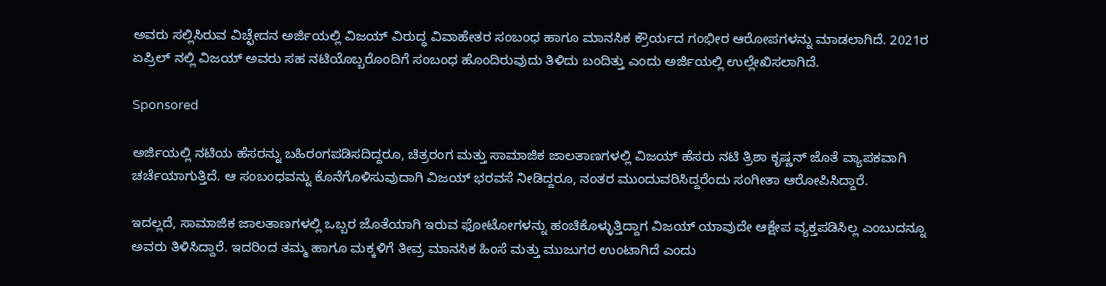ಅವರು ಸಲ್ಲಿಸಿರುವ ವಿಚ್ಛೇದನ ಅರ್ಜಿಯಲ್ಲಿ ವಿಜಯ್ ವಿರುದ್ಧ ವಿವಾಹೇತರ ಸಂಬಂಧ ಹಾಗೂ ಮಾನಸಿಕ ಕ್ರೌರ್ಯದ ಗಂಭೀರ ಆರೋಪಗಳನ್ನು ಮಾಡಲಾಗಿದೆ. 2021ರ ಏಪ್ರಿಲ್ ನಲ್ಲಿ ವಿಜಯ್ ಅವರು ಸಹ ನಟಿಯೊಬ್ಬರೊಂದಿಗೆ ಸಂಬಂಧ ಹೊಂದಿರುವುದು ತಿಳಿದು ಬಂದಿತ್ತು ಎಂದು ಅರ್ಜಿಯಲ್ಲಿ ಉಲ್ಲೇಖಿಸಲಾಗಿದೆ.

Sponsored

ಅರ್ಜಿಯಲ್ಲಿ ನಟಿಯ ಹೆಸರನ್ನು ಬಹಿರಂಗಪಡಿಸದಿದ್ದರೂ, ಚಿತ್ರರಂಗ ಮತ್ತು ಸಾಮಾಜಿಕ ಜಾಲತಾಣಗಳಲ್ಲಿ ವಿಜಯ್ ಹೆಸರು ನಟಿ ತ್ರಿಶಾ ಕೃಷ್ಣನ್ ಜೊತೆ ವ್ಯಾಪಕವಾಗಿ ಚರ್ಚೆಯಾಗುತ್ತಿದೆ. ಆ ಸಂಬಂಧವನ್ನು ಕೊನೆಗೊಳಿಸುವುದಾಗಿ ವಿಜಯ್ ಭರವಸೆ ನೀಡಿದ್ದರೂ, ನಂತರ ಮುಂದುವರಿಸಿದ್ದರೆಂದು ಸಂಗೀತಾ ಆರೋಪಿಸಿದ್ದಾರೆ.

ಇದಲ್ಲದೆ, ಸಾಮಾಜಿಕ ಜಾಲತಾಣಗಳಲ್ಲಿ ಒಬ್ಬರ ಜೊತೆಯಾಗಿ ಇರುವ ಫೋಟೋಗಳನ್ನು ಹಂಚಿಕೊಳ್ಳುತ್ತಿದ್ದಾಗ ವಿಜಯ್ ಯಾವುದೇ ಆಕ್ಷೇಪ ವ್ಯಕ್ತಪಡಿಸಿಲ್ಲ ಎಂಬುದನ್ನೂ ಅವರು ತಿಳಿಸಿದ್ದಾರೆ. ಇದರಿಂದ ತಮ್ಮ ಹಾಗೂ ಮಕ್ಕಳಿಗೆ ತೀವ್ರ ಮಾನಸಿಕ ಹಿಂಸೆ ಮತ್ತು ಮುಜುಗರ ಉಂಟಾಗಿದೆ ಎಂದು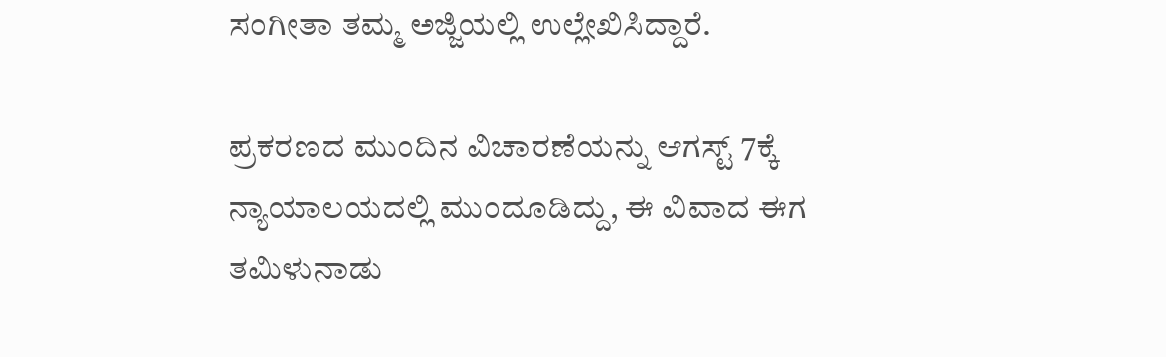ಸಂಗೀತಾ ತಮ್ಮ ಅಜ್ಜಿಯಲ್ಲಿ ಉಲ್ಲೇಖಿಸಿದ್ದಾರೆ.

ಪ್ರಕರಣದ ಮುಂದಿನ ವಿಚಾರಣೆಯನ್ನು ಆಗಸ್ಟ್ 7ಕ್ಕೆ ನ್ಯಾಯಾಲಯದಲ್ಲಿ ಮುಂದೂಡಿದ್ದು, ಈ ವಿವಾದ ಈಗ ತಮಿಳುನಾಡು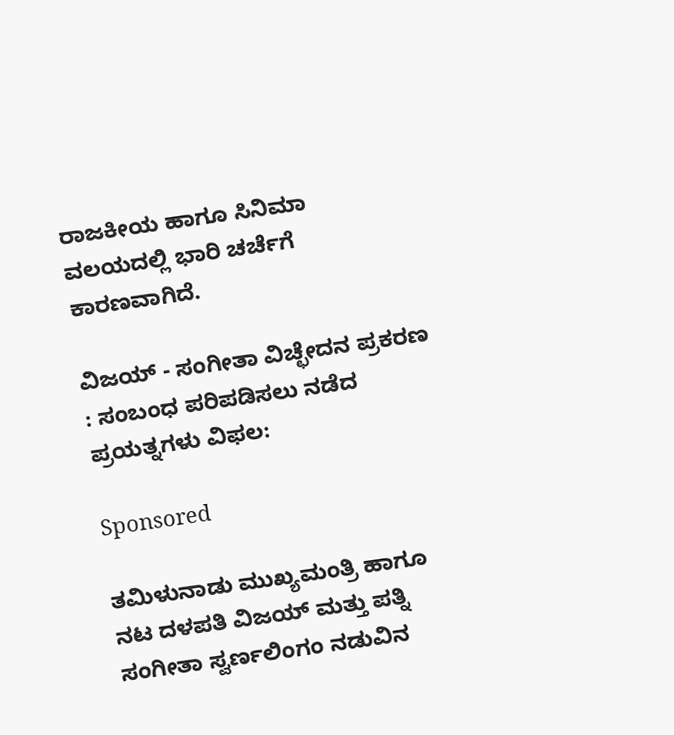ರಾಜಕೀಯ ಹಾಗೂ ಸಿನಿಮಾ ವಲಯದಲ್ಲಿ ಭಾರಿ ಚರ್ಚೆಗೆ ಕಾರಣವಾಗಿದೆ.

ವಿಜಯ್ - ಸಂಗೀತಾ ವಿಚ್ಛೇದನ ಪ್ರಕರಣ : ಸಂಬಂಧ ಪರಿಪಡಿಸಲು ನಡೆದ ಪ್ರಯತ್ನಗಳು ವಿಫಲ:

Sponsored

ತಮಿಳುನಾಡು ಮುಖ್ಯಮಂತ್ರಿ ಹಾಗೂ ನಟ ದಳಪತಿ ವಿಜಯ್ ಮತ್ತು ಪತ್ನಿ ಸಂಗೀತಾ ಸ್ವರ್ಣಲಿಂಗಂ ನಡುವಿನ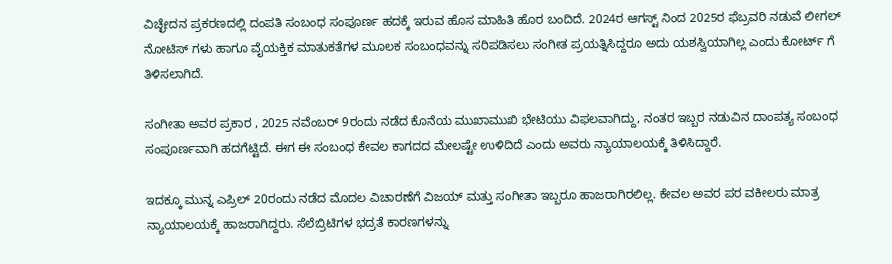ವಿಚ್ಛೇದನ ಪ್ರಕರಣದಲ್ಲಿ ದಂಪತಿ ಸಂಬಂಧ ಸಂಪೂರ್ಣ ಹದಕ್ಕೆ ಇರುವ ಹೊಸ ಮಾಹಿತಿ ಹೊರ ಬಂದಿದೆ. 2024ರ ಆಗಸ್ಟ್ ನಿಂದ 2025ರ ಫೆಬ್ರವರಿ ನಡುವೆ ಲೀಗಲ್ ನೋಟಿಸ್ ಗಳು ಹಾಗೂ ವೈಯಕ್ತಿಕ ಮಾತುಕತೆಗಳ ಮೂಲಕ ಸಂಬಂಧವನ್ನು ಸರಿಪಡಿಸಲು ಸಂಗೀತ ಪ್ರಯತ್ನಿಸಿದ್ದರೂ ಅದು ಯಶಸ್ವಿಯಾಗಿಲ್ಲ ಎಂದು ಕೋರ್ಟ್ ಗೆ ತಿಳಿಸಲಾಗಿದೆ.

ಸಂಗೀತಾ ಅವರ ಪ್ರಕಾರ , 2025 ನವೆಂಬರ್ 9ರಂದು ನಡೆದ ಕೊನೆಯ ಮುಖಾಮುಖಿ ಭೇಟಿಯು ವಿಫಲವಾಗಿದ್ದು, ನಂತರ ಇಬ್ಬರ ನಡುವಿನ ದಾಂಪತ್ಯ ಸಂಬಂಧ ಸಂಪೂರ್ಣವಾಗಿ ಹದಗೆಟ್ಟಿದೆ. ಈಗ ಈ ಸಂಬಂಧ ಕೇವಲ ಕಾಗದದ ಮೇಲಷ್ಟೇ ಉಳಿದಿದೆ ಎಂದು ಅವರು ನ್ಯಾಯಾಲಯಕ್ಕೆ ತಿಳಿಸಿದ್ದಾರೆ.

ಇದಕ್ಕೂ ಮುನ್ನ ಎಪ್ರಿಲ್ 20ರಂದು ನಡೆದ ಮೊದಲ ವಿಚಾರಣೆಗೆ ವಿಜಯ್ ಮತ್ತು ಸಂಗೀತಾ ಇಬ್ಬರೂ ಹಾಜರಾಗಿರಲಿಲ್ಲ. ಕೇವಲ ಅವರ ಪರ ವಕೀಲರು ಮಾತ್ರ ನ್ಯಾಯಾಲಯಕ್ಕೆ ಹಾಜರಾಗಿದ್ದರು. ಸೆಲೆಬ್ರಿಟಿಗಳ ಭದ್ರತೆ ಕಾರಣಗಳನ್ನು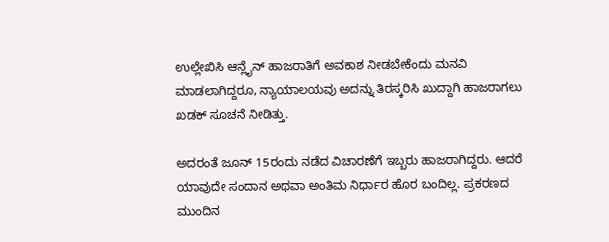ಉಲ್ಲೇಖಿಸಿ ಆನ್ಲೈನ್ ಹಾಜರಾತಿಗೆ ಅವಕಾಶ ನೀಡಬೇಕೆಂದು ಮನವಿ ಮಾಡಲಾಗಿದ್ದರೂ, ನ್ಯಾಯಾಲಯವು ಅದನ್ನು ತಿರಸ್ಕರಿಸಿ ಖುದ್ದಾಗಿ ಹಾಜರಾಗಲು ಖಡಕ್ ಸೂಚನೆ ನೀಡಿತ್ತು.

ಅದರಂತೆ ಜೂನ್ 15ರಂದು ನಡೆದ ವಿಚಾರಣೆಗೆ ಇಬ್ಬರು ಹಾಜರಾಗಿದ್ದರು. ಆದರೆ ಯಾವುದೇ ಸಂದಾನ ಅಥವಾ ಅಂತಿಮ ನಿರ್ಧಾರ ಹೊರ ಬಂದಿಲ್ಲ. ಪ್ರಕರಣದ ಮುಂದಿನ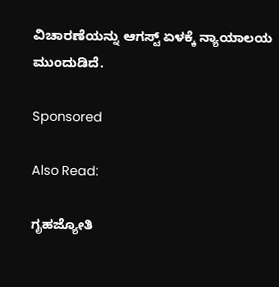ವಿಚಾರಣೆಯನ್ನು ಆಗಸ್ಟ್ ಏಳಕ್ಕೆ ನ್ಯಾಯಾಲಯ ಮುಂದುಡಿದೆ.

Sponsored

Also Read:

ಗೃಹಜ್ಯೋತಿ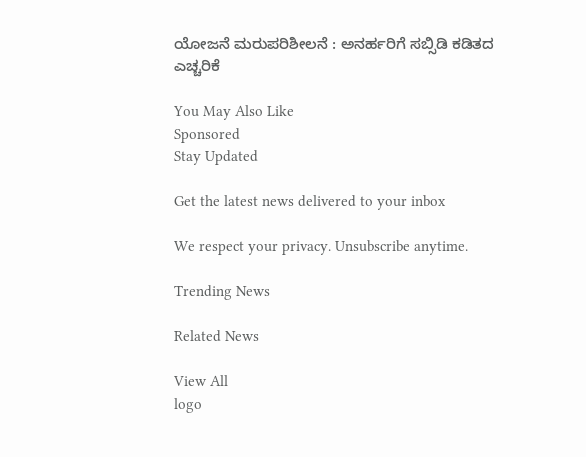ಯೋಜನೆ ಮರುಪರಿಶೀಲನೆ : ಅನರ್ಹರಿಗೆ ಸಬ್ಸಿಡಿ ಕಡಿತದ ಎಚ್ಚರಿಕೆ

You May Also Like
Sponsored
Stay Updated

Get the latest news delivered to your inbox

We respect your privacy. Unsubscribe anytime.

Trending News

Related News

View All
logo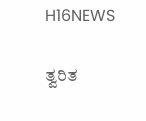H16NEWS

ತ್ವರಿತ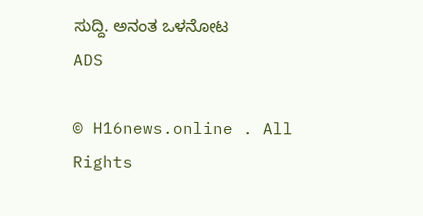ಸುದ್ದಿ. ಅನಂತ ಒಳನೋಟ
ADS

© H16news.online . All Rights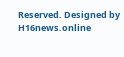Reserved. Designed by H16news.online